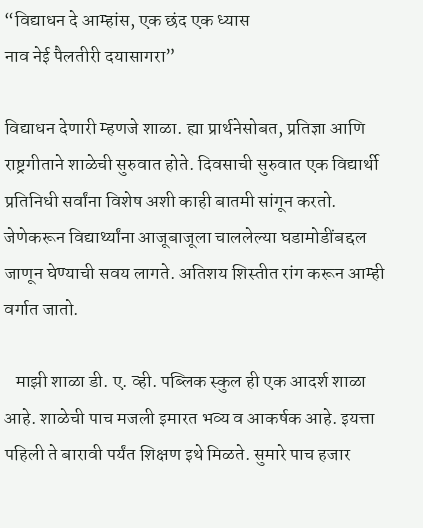“विद्याधन दे आम्हांस, एक छंद एक ध्यास
नाव नेई पैलतीरी दयासागरा”

विद्याधन देणारी म्हणजे शाळा. ह्या प्रार्थनेसोबत, प्रतिज्ञा आणि राष्ट्रगीताने शाळेची सुरुवात होते. दिवसाची सुरुवात एक विद्यार्थी प्रतिनिधी सर्वांना विशेष अशी काही बातमी सांगून करतो. जेणेकरून विद्यार्थ्यांना आजूबाजूला चाललेल्या घडामोडींबद्दल जाणून घेण्याची सवय लागते. अतिशय शिस्तीत रांग करून आम्ही वर्गात जातो.

   माझी शाळा डी. ए. व्ही. पब्लिक स्कुल ही एक आदर्श शाळा आहे. शाळेची पाच मजली इमारत भव्य व आकर्षक आहे. इयत्ता पहिली ते बारावी पर्यंत शिक्षण इथे मिळते. सुमारे पाच हजार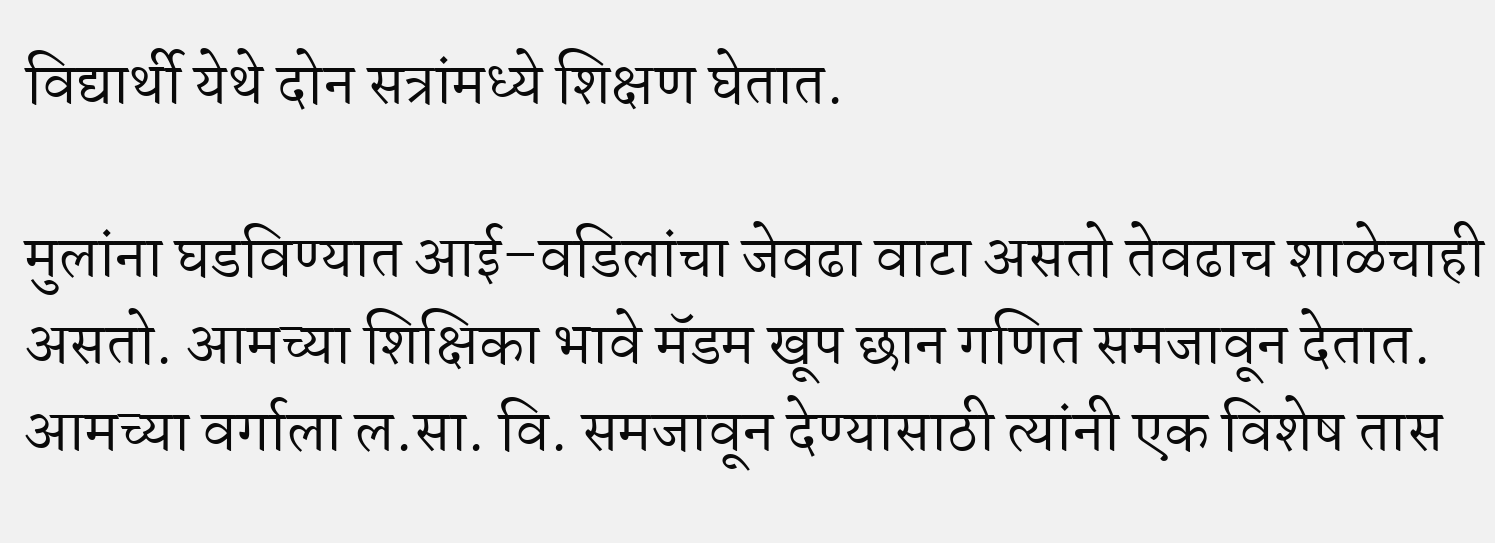विद्यार्थी येथे दोन सत्रांमध्ये शिक्षण घेतात.

मुलांना घडविण्यात आई–वडिलांचा जेवढा वाटा असतो तेवढाच शाळेचाही असतो. आमच्या शिक्षिका भावे मॅडम खूप छान गणित समजावून देतात. आमच्या वर्गाला ल.सा. वि. समजावून देण्यासाठी त्यांनी एक विशेष तास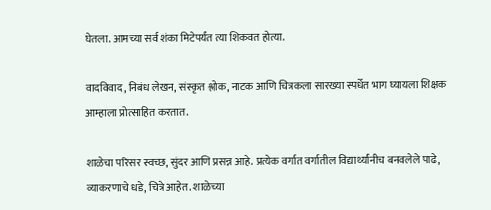घेतला. आमच्या सर्व शंका मिटेपर्यंत त्या शिकवत होत्या.

वादविवाद, निबंध लेखन, संस्कृत श्लोक, नाटक आणि चित्रकला सारख्या स्पर्धेत भाग घ्यायला शिक्षक आम्हाला प्रोत्साहित करतात.

शाळेचा परिसर स्वच्छ, सुंदर आणि प्रसन्न आहे. प्रत्येक वर्गात वर्गातील विद्यार्थ्यांनीच बनवलेले पाढे, व्याकरणाचे धडे, चित्रे आहेत. शाळेच्या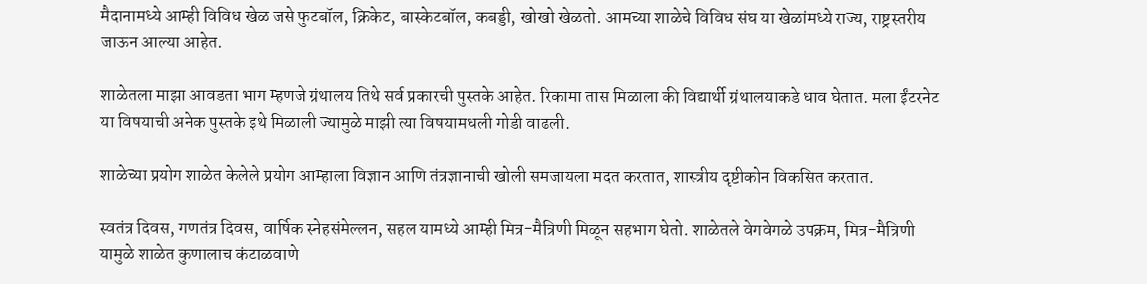मैदानामध्ये आम्ही विविध खेळ जसे फुटबॉल, क्रिकेट, बास्केटबॉल, कबड्डी, खोखो खेळतो. आमच्या शाळेचे विविध संघ या खेळांमध्ये राज्य, राष्ट्रस्तरीय जाऊन आल्या आहेत.

शाळेतला माझा आवडता भाग म्हणजे ग्रंथालय तिथे सर्व प्रकारची पुस्तके आहेत. रिकामा तास मिळाला की विद्यार्थी ग्रंथालयाकडे धाव घेतात. मला ईंटरनेट या विषयाची अनेक पुस्तके इथे मिळाली ज्यामुळे माझी त्या विषयामधली गोडी वाढली.

शाळेच्या प्रयोग शाळेत केलेले प्रयोग आम्हाला विज्ञान आणि तंत्रज्ञानाची खोली समजायला मदत करतात, शास्त्रीय दृष्टीकोन विकसित करतात.

स्वतंत्र दिवस, गणतंत्र दिवस, वार्षिक स्नेहसंमेल्लन, सहल यामध्ये आम्ही मित्र-मैत्रिणी मिळून सहभाग घेतो. शाळेतले वेगवेगळे उपक्रम, मित्र-मैत्रिणी यामुळे शाळेत कुणालाच कंटाळवाणे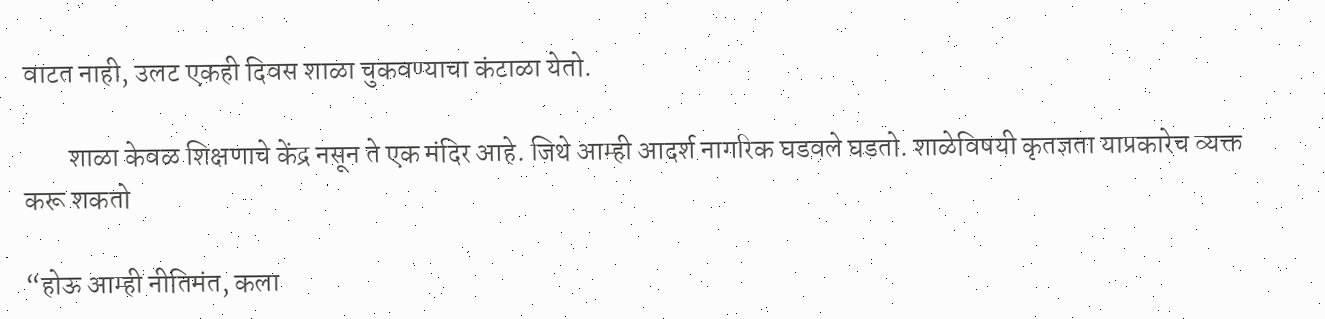वाटत नाही, उलट एकही दिवस शाळा चुकवण्याचा कंटाळा येतो.

        शाळा केवळ शिक्षणाचे केंद्र नसून ते एक मंदिर आहे. जिथे आम्ही आदर्श नागरिक घडवले घडतो. शाळेविषयी कृतज्ञता याप्रकारेच व्यक्त करू शकतो

“होऊ आम्ही नीतिमंत, कला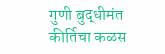गुणी बुद्धीमंत
कीर्तिचा कळस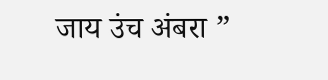जाय उंच अंबरा ”